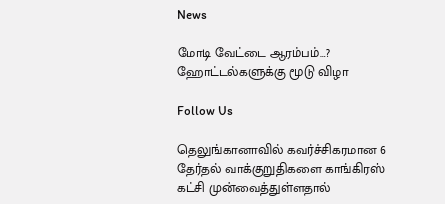News

மோடி வேட்டை ஆரம்பம்…? ஹோட்டல்களுக்கு மூடு விழா

Follow Us

தெலுங்கானாவில் கவர்ச்சிகரமான 6 தேர்தல் வாக்குறுதிகளை காங்கிரஸ் கட்சி முன்வைத்துள்ளதால்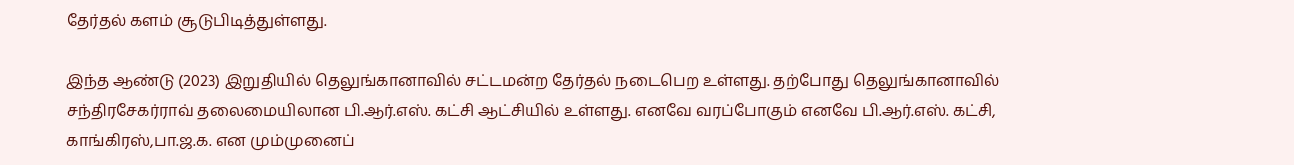தேர்தல் களம் சூடுபிடித்துள்ளது.

இந்த ஆண்டு (2023) இறுதியில் தெலுங்கானாவில் சட்டமன்ற தேர்தல் நடைபெற உள்ளது. தற்போது தெலுங்கானாவில் சந்திரசேகர்ராவ் தலைமையிலான பி.ஆர்.எஸ். கட்சி ஆட்சியில் உள்ளது. எனவே வரப்போகும் எனவே பி.ஆர்.எஸ். கட்சி, காங்கிரஸ்,பா.ஜ.க. என மும்முனைப்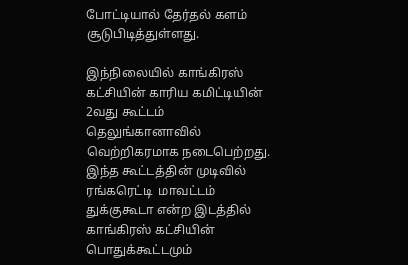போட்டியால் தேர்தல் களம் சூடுபிடித்துள்ளது.

இந்நிலையில் காங்கிரஸ் கட்சியின் காரிய கமிட்டியின் 2வது கூட்டம் தெலுங்கானாவில் வெற்றிகரமாக நடைபெற்றது. இந்த கூட்டத்தின் முடிவில் ரங்கரெட்டி  மாவட்டம் துக்குகூடா என்ற இடத்தில் காங்கிரஸ் கட்சியின் பொதுக்கூட்டமும்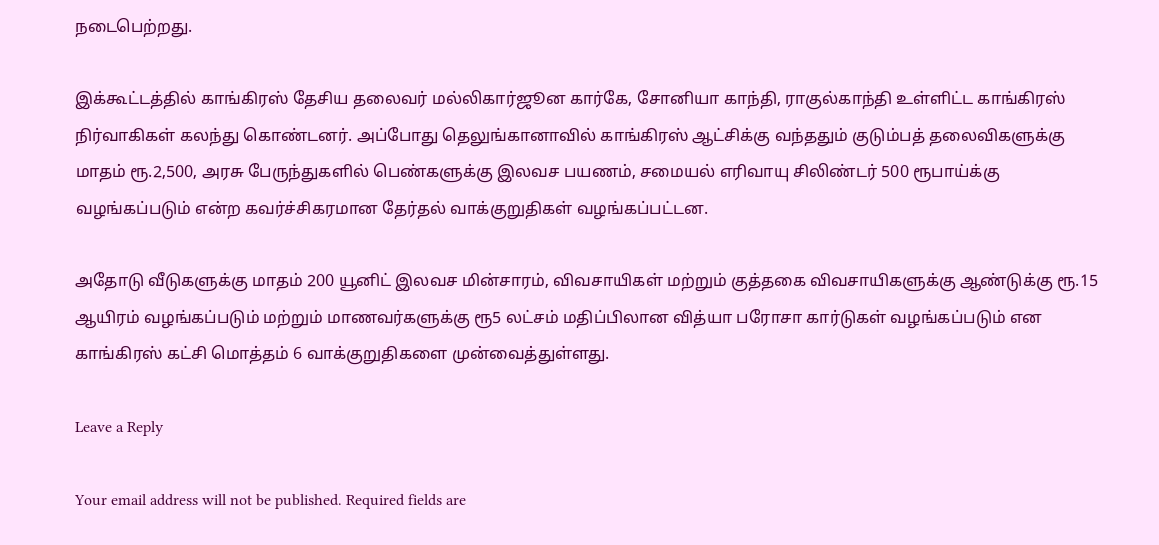நடைபெற்றது.

இக்கூட்டத்தில் காங்கிரஸ் தேசிய தலைவர் மல்லிகார்ஜூன கார்கே, சோனியா காந்தி, ராகுல்காந்தி உள்ளிட்ட காங்கிரஸ் நிர்வாகிகள் கலந்து கொண்டனர். அப்போது தெலுங்கானாவில் காங்கிரஸ் ஆட்சிக்கு வந்ததும் குடும்பத் தலைவிகளுக்கு மாதம் ரூ.2,500, அரசு பேருந்துகளில் பெண்களுக்கு இலவச பயணம், சமையல் எரிவாயு சிலிண்டர் 500 ரூபாய்க்கு வழங்கப்படும் என்ற கவர்ச்சிகரமான தேர்தல் வாக்குறுதிகள் வழங்கப்பட்டன.

அதோடு வீடுகளுக்கு மாதம் 200 யூனிட் இலவச மின்சாரம், விவசாயிகள் மற்றும் குத்தகை விவசாயிகளுக்கு ஆண்டுக்கு ரூ.15 ஆயிரம் வழங்கப்படும் மற்றும் மாணவர்களுக்கு ரூ5 லட்சம் மதிப்பிலான வித்யா பரோசா கார்டுகள் வழங்கப்படும் என காங்கிரஸ் கட்சி மொத்தம் 6 வாக்குறுதிகளை முன்வைத்துள்ளது.

Leave a Reply

Your email address will not be published. Required fields are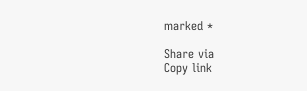marked *

Share via
Copy link